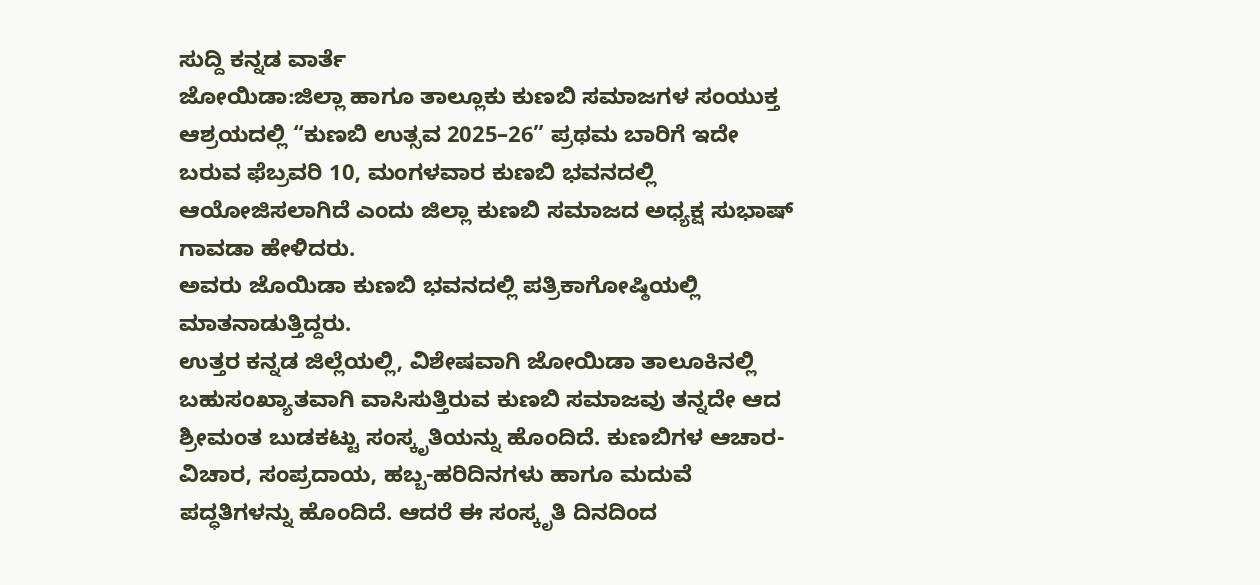ಸುದ್ದಿ ಕನ್ನಡ ವಾರ್ತೆ
ಜೋಯಿಡಾ:ಜಿಲ್ಲಾ ಹಾಗೂ ತಾಲ್ಲೂಕು ಕುಣಬಿ ಸಮಾಜಗಳ ಸಂಯುಕ್ತ ಆಶ್ರಯದಲ್ಲಿ “ಕುಣಬಿ ಉತ್ಸವ 2025–26” ಪ್ರಥಮ ಬಾರಿಗೆ ಇದೇ ಬರುವ ಫೆಬ್ರವರಿ 10, ಮಂಗಳವಾರ ಕುಣಬಿ ಭವನದಲ್ಲಿ ಆಯೋಜಿಸಲಾಗಿದೆ ಎಂದು ಜಿಲ್ಲಾ ಕುಣಬಿ ಸಮಾಜದ ಅಧ್ಯಕ್ಷ ಸುಭಾಷ್ ಗಾವಡಾ ಹೇಳಿದರು.
ಅವರು ಜೊಯಿಡಾ ಕುಣಬಿ ಭವನದಲ್ಲಿ ಪತ್ರಿಕಾಗೋಷ್ಠಿಯಲ್ಲಿ ಮಾತನಾಡುತ್ತಿದ್ದರು.
ಉತ್ತರ ಕನ್ನಡ ಜಿಲ್ಲೆಯಲ್ಲಿ, ವಿಶೇಷವಾಗಿ ಜೋಯಿಡಾ ತಾಲೂಕಿನಲ್ಲಿ ಬಹುಸಂಖ್ಯಾತವಾಗಿ ವಾಸಿಸುತ್ತಿರುವ ಕುಣಬಿ ಸಮಾಜವು ತನ್ನದೇ ಆದ ಶ್ರೀಮಂತ ಬುಡಕಟ್ಟು ಸಂಸ್ಕೃತಿಯನ್ನು ಹೊಂದಿದೆ. ಕುಣಬಿಗಳ ಆಚಾರ-ವಿಚಾರ, ಸಂಪ್ರದಾಯ, ಹಬ್ಬ-ಹರಿದಿನಗಳು ಹಾಗೂ ಮದುವೆ ಪದ್ಧತಿಗಳನ್ನು ಹೊಂದಿದೆ. ಆದರೆ ಈ ಸಂಸ್ಕೃತಿ ದಿನದಿಂದ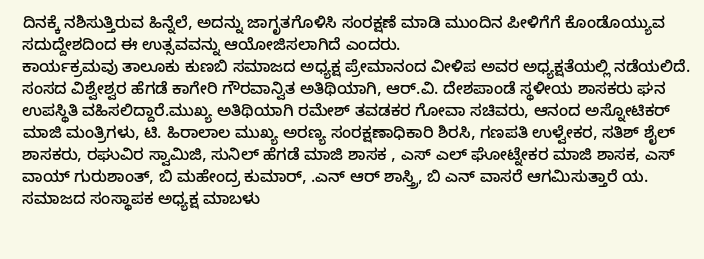ದಿನಕ್ಕೆ ನಶಿಸುತ್ತಿರುವ ಹಿನ್ನೆಲೆ, ಅದನ್ನು ಜಾಗೃತಗೊಳಿಸಿ ಸಂರಕ್ಷಣೆ ಮಾಡಿ ಮುಂದಿನ ಪೀಳಿಗೆಗೆ ಕೊಂಡೊಯ್ಯುವ ಸದುದ್ದೇಶದಿಂದ ಈ ಉತ್ಸವವನ್ನು ಆಯೋಜಿಸಲಾಗಿದೆ ಎಂದರು.
ಕಾರ್ಯಕ್ರಮವು ತಾಲೂಕು ಕುಣಬಿ ಸಮಾಜದ ಅಧ್ಯಕ್ಷ ಪ್ರೇಮಾನಂದ ವೀಳಿಪ ಅವರ ಅಧ್ಯಕ್ಷತೆಯಲ್ಲಿ ನಡೆಯಲಿದೆ. ಸಂಸದ ವಿಶ್ವೇಶ್ವರ ಹೆಗಡೆ ಕಾಗೇರಿ ಗೌರವಾನ್ವಿತ ಅತಿಥಿಯಾಗಿ, ಆರ್.ವಿ. ದೇಶಪಾಂಡೆ ಸ್ಥಳೀಯ ಶಾಸಕರು ಘನ ಉಪಸ್ಥಿತಿ ವಹಿಸಲಿದ್ದಾರೆ.ಮುಖ್ಯ ಅತಿಥಿಯಾಗಿ ರಮೇಶ್ ತವಡಕರ ಗೋವಾ ಸಚಿವರು, ಆನಂದ ಅಸ್ನೋಟಿಕರ್ ಮಾಜಿ ಮಂತ್ರಿಗಳು, ಟಿ. ಹಿರಾಲಾಲ ಮುಖ್ಯ ಅರಣ್ಯ ಸಂರಕ್ಷಣಾಧಿಕಾರಿ ಶಿರಸಿ, ಗಣಪತಿ ಉಳ್ವೇಕರ, ಸತಿಶ್ ಶೈಲ್ ಶಾಸಕರು, ರಘುವಿರ ಸ್ವಾಮಿಜಿ, ಸುನಿಲ್ ಹೆಗಡೆ ಮಾಜಿ ಶಾಸಕ , ಎಸ್ ಎಲ್ ಘೋಟ್ನೇಕರ ಮಾಜಿ ಶಾಸಕ, ಎಸ್ ವಾಯ್ ಗುರುಶಾಂತ್, ಬಿ ಮಹೇಂದ್ರ ಕುಮಾರ್, .ಎನ್ ಆರ್ ಶಾಸ್ತ್ರಿ, ಬಿ ಎನ್ ವಾಸರೆ ಆಗಮಿಸುತ್ತಾರೆ ಯ. ಸಮಾಜದ ಸಂಸ್ಥಾಪಕ ಅಧ್ಯಕ್ಷ ಮಾಬಳು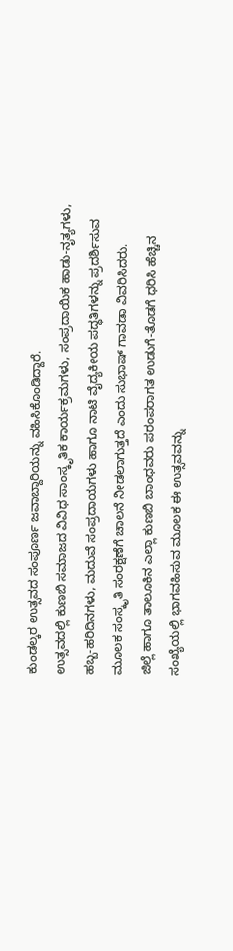ಕುಂಡಲ್ಕರ ಉತ್ಸವದ ಸಂಪೂರ್ಣ ಜವಾಬ್ದಾರಿಯನ್ನು ವಹಿಸಿಕೊಂಡಿದ್ದಾರೆ.
ಉತ್ಸವದಲ್ಲಿ ಕುಣಬಿ ಸಮಾಜದ ವಿವಿಧ ಸಾಂಸ್ಕೃತಿಕ ಕಾರ್ಯಕ್ರಮಗಳು, ಸಂಪ್ರದಾಯಿಕ ಹಾಡು-ನೃತ್ಯಗಳು, ಹಬ್ಬ-ಹರಿದಿನಗಳು, ಮದುವೆ ಸಂಪ್ರದಾಯಗಳು ಹಾಗೂ ನಾಟಿ ವೈದ್ಯಕೀಯ ಪದ್ಧತಿಗಳನ್ನು ಪ್ರದರ್ಶಿಸುವ ಮೂಲಕ ಸಂಸ್ಕೃತಿ ಸಂರಕ್ಷಣೆಗೆ ಚಾಲನೆ ನೀಡಲಾಗುತ್ತದೆ ಎಂದು ಸುಭಾಷ್ ಗಾವಡಾ ವಿವರಿಸಿದರು.
ಜಿಲ್ಲೆ ಹಾಗೂ ತಾಲೂಕಿನ ಎಲ್ಲಾ ಕುಣಬಿ ಬಾಂಧವರು ಪರಂಪರಾಗತ ಉಡುಗೆ-ತೊಡಗೆ ಧರಿಸಿ ಹೆಚ್ಚಿನ ಸಂಖ್ಯೆಯಲ್ಲಿ ಭಾಗವಹಿಸುವ ಮೂಲಕ ಈ ಉತ್ಸವವನ್ನು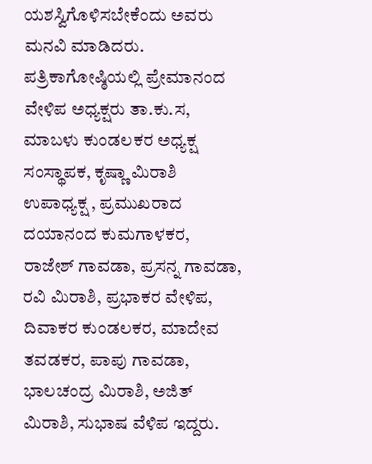ಯಶಸ್ವಿಗೊಳಿಸಬೇಕೆಂದು ಅವರು ಮನವಿ ಮಾಡಿದರು.
ಪತ್ರಿಕಾಗೋಷ್ಠಿಯಲ್ಲಿ ಪ್ರೇಮಾನಂದ ವೇಳಿಪ ಅಧ್ಯಕ್ಷರು ತಾ.ಕು.ಸ, ಮಾಬಳು ಕುಂಡಲಕರ ಅಧ್ಯಕ್ಷ ಸಂಸ್ಥಾಪಕ, ಕೃಷ್ಣಾ ಮಿರಾಶಿ ಉಪಾಧ್ಯಕ್ಷ , ಪ್ರಮುಖರಾದ ದಯಾನಂದ ಕುಮಗಾಳಕರ, ರಾಜೇಶ್ ಗಾವಡಾ, ಪ್ರಸನ್ನ ಗಾವಡಾ, ರವಿ ಮಿರಾಶಿ, ಪ್ರಭಾಕರ ವೇಳಿಪ, ದಿವಾಕರ ಕುಂಡಲಕರ, ಮಾದೇವ ತವಡಕರ, ಪಾಪು ಗಾವಡಾ, ಭಾಲಚಂದ್ರ ಮಿರಾಶಿ, ಅಜಿತ್ ಮಿರಾಶಿ, ಸುಭಾಷ ವೆಳಿಪ ಇದ್ದರು.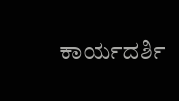ಕಾರ್ಯದರ್ಶಿ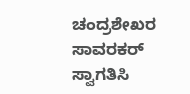ಚಂದ್ರಶೇಖರ ಸಾವರಕರ್ ಸ್ವಾಗತಿಸಿ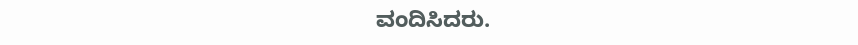ವಂದಿಸಿದರು.